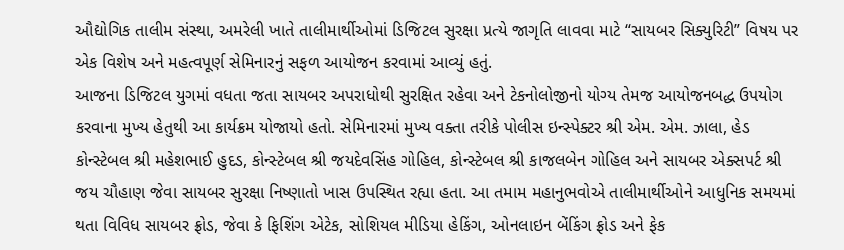ઔદ્યોગિક તાલીમ સંસ્થા, અમરેલી ખાતે તાલીમાર્થીઓમાં ડિજિટલ સુરક્ષા પ્રત્યે જાગૃતિ લાવવા માટે “સાયબર સિક્યુરિટી” વિષય પર એક વિશેષ અને મહત્વપૂર્ણ સેમિનારનું સફળ આયોજન કરવામાં આવ્યું હતું.
આજના ડિજિટલ યુગમાં વધતા જતા સાયબર અપરાધોથી સુરક્ષિત રહેવા અને ટેકનોલોજીનો યોગ્ય તેમજ આયોજનબદ્ધ ઉપયોગ કરવાના મુખ્ય હેતુથી આ કાર્યક્રમ યોજાયો હતો. સેમિનારમાં મુખ્ય વક્તા તરીકે પોલીસ ઇન્સ્પેક્ટર શ્રી એમ. એમ. ઝાલા, હેડ કોન્સ્ટેબલ શ્રી મહેશભાઈ હુદડ, કોન્સ્ટેબલ શ્રી જયદેવસિંહ ગોહિલ, કોન્સ્ટેબલ શ્રી કાજલબેન ગોહિલ અને સાયબર એક્સપર્ટ શ્રી જય ચૌહાણ જેવા સાયબર સુરક્ષા નિષ્ણાતો ખાસ ઉપસ્થિત રહ્યા હતા. આ તમામ મહાનુભવોએ તાલીમાર્થીઓને આધુનિક સમયમાં થતા વિવિધ સાયબર ફ્રોડ, જેવા કે ફિશિંગ એટેક, સોશિયલ મીડિયા હેકિંગ, ઓનલાઇન બેંકિંગ ફ્રોડ અને ફેક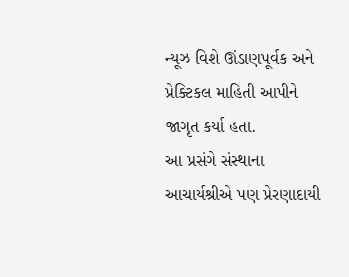ન્યૂઝ વિશે ઊંડાણપૂર્વક અને પ્રેક્ટિકલ માહિતી આપીને જાગૃત કર્યા હતા.
આ પ્રસંગે સંસ્થાના આચાર્યશ્રીએ પણ પ્રેરણાદાયી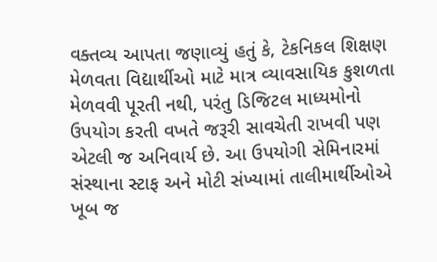વક્તવ્ય આપતા જણાવ્યું હતું કે, ટેકનિકલ શિક્ષણ મેળવતા વિદ્યાર્થીઓ માટે માત્ર વ્યાવસાયિક કુશળતા મેળવવી પૂરતી નથી, પરંતુ ડિજિટલ માધ્યમોનો ઉપયોગ કરતી વખતે જરૂરી સાવચેતી રાખવી પણ એટલી જ અનિવાર્ય છે. આ ઉપયોગી સેમિનારમાં સંસ્થાના સ્ટાફ અને મોટી સંખ્યામાં તાલીમાર્થીઓએ ખૂબ જ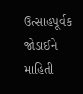ઉત્સાહપૂર્વક જોડાઈને માહિતી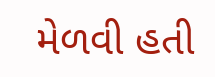મેળવી હતી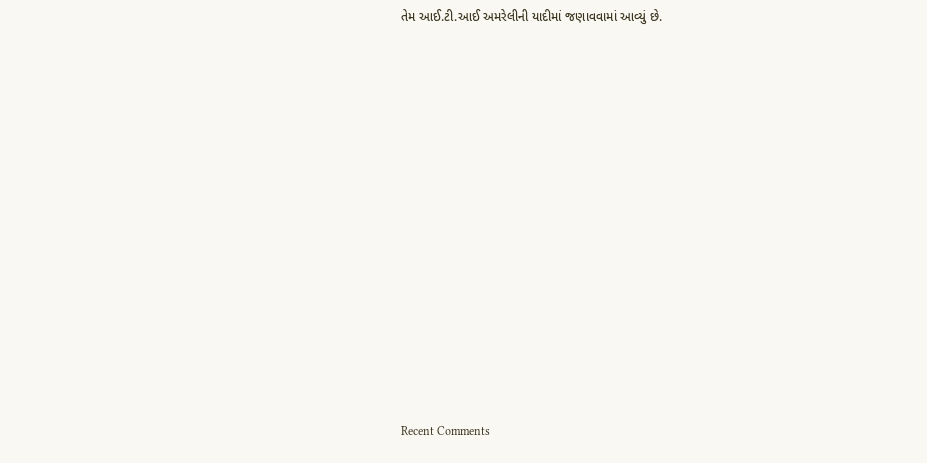તેમ આઈ.ટી.આઈ અમરેલીની યાદીમાં જણાવવામાં આવ્યું છે.














Recent Comments